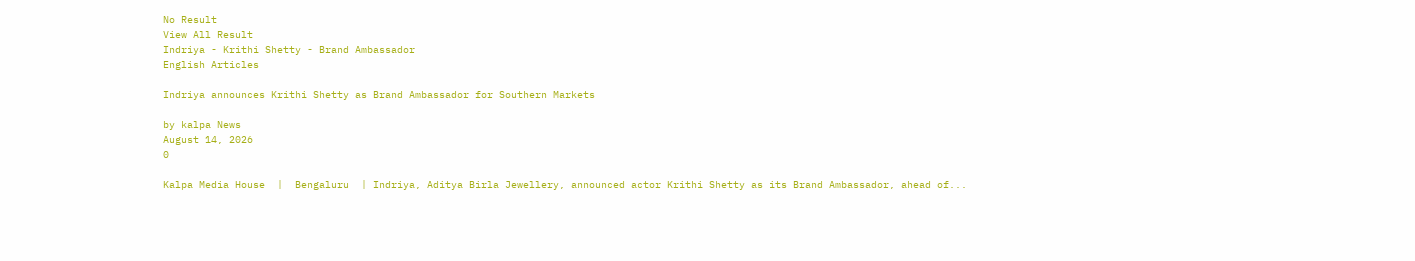No Result
View All Result
Indriya - Krithi Shetty - Brand Ambassador
English Articles

Indriya announces Krithi Shetty as Brand Ambassador for Southern Markets

by kalpa News
August 14, 2026
0

Kalpa Media House  |  Bengaluru  | Indriya, Aditya Birla Jewellery, announced actor Krithi Shetty as its Brand Ambassador, ahead of...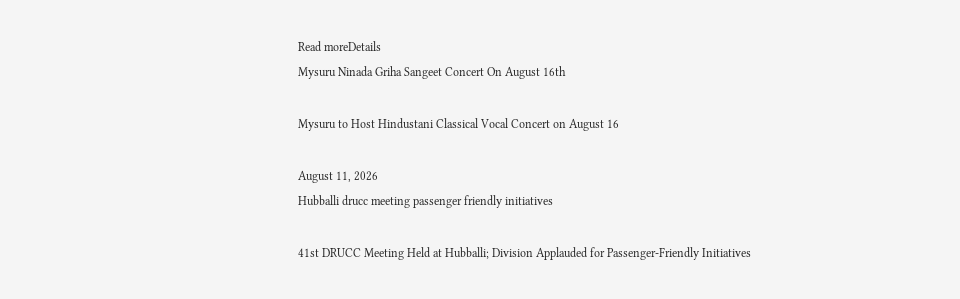Read moreDetails
Mysuru Ninada Griha Sangeet Concert On August 16th

Mysuru to Host Hindustani Classical Vocal Concert on August 16

August 11, 2026
Hubballi drucc meeting passenger friendly initiatives

41st DRUCC Meeting Held at Hubballi; Division Applauded for Passenger-Friendly Initiatives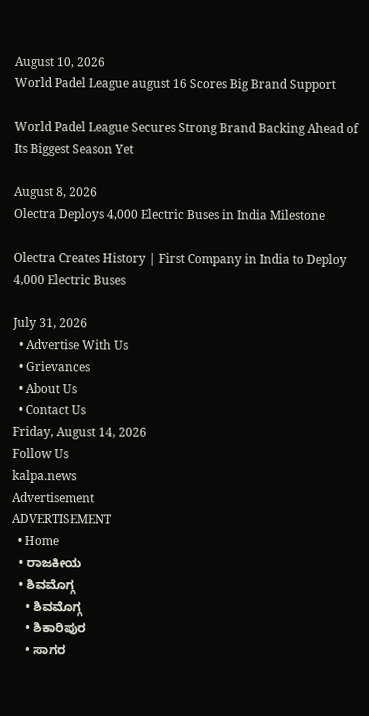August 10, 2026
World Padel League august 16 Scores Big Brand Support

World Padel League Secures Strong Brand Backing Ahead of Its Biggest Season Yet

August 8, 2026
Olectra Deploys 4,000 Electric Buses in India Milestone

Olectra Creates History | First Company in India to Deploy 4,000 Electric Buses

July 31, 2026
  • Advertise With Us
  • Grievances
  • About Us
  • Contact Us
Friday, August 14, 2026
Follow Us
kalpa.news
Advertisement
ADVERTISEMENT
  • Home
  • ರಾಜಕೀಯ
  • ಶಿವಮೊಗ್ಗ
    • ಶಿವಮೊಗ್ಗ
    • ಶಿಕಾರಿಪುರ
    • ಸಾಗರ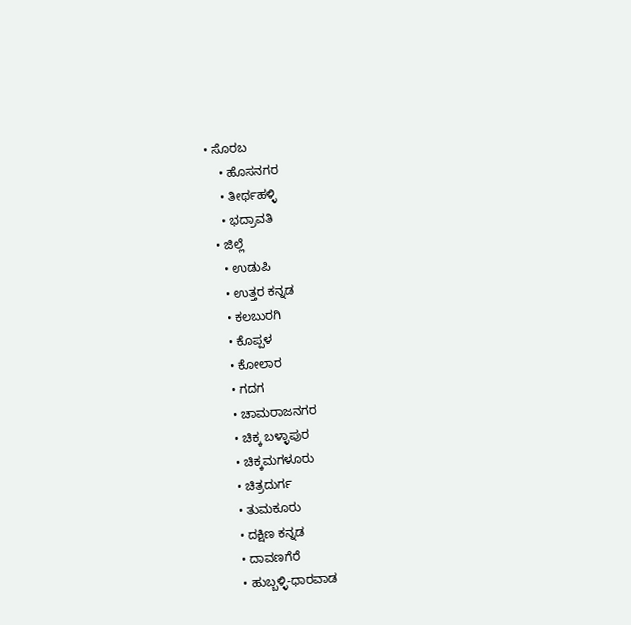• ಸೊರಬ
    • ಹೊಸನಗರ
    • ತೀರ್ಥಹಳ್ಳಿ
    • ಭದ್ರಾವತಿ
  • ಜಿಲ್ಲೆ
    • ಉಡುಪಿ
    • ಉತ್ತರ ಕನ್ನಡ
    • ಕಲಬುರಗಿ
    • ಕೊಪ್ಪಳ
    • ಕೋಲಾರ
    • ಗದಗ
    • ಚಾಮರಾಜನಗರ
    • ಚಿಕ್ಕ ಬಳ್ಳಾಪುರ
    • ಚಿಕ್ಕಮಗಳೂರು
    • ಚಿತ್ರದುರ್ಗ
    • ತುಮಕೂರು
    • ದಕ್ಷಿಣ ಕನ್ನಡ
    • ದಾವಣಗೆರೆ
    • ಹುಬ್ಬಳ್ಳಿ-ಧಾರವಾಡ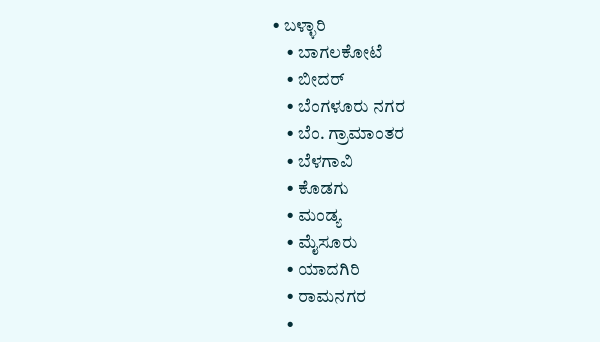• ಬಳ್ಳಾರಿ
    • ಬಾಗಲಕೋಟೆ
    • ಬೀದರ್
    • ಬೆಂಗಳೂರು ನಗರ
    • ಬೆಂ. ಗ್ರಾಮಾಂತರ
    • ಬೆಳಗಾವಿ
    • ಕೊಡಗು
    • ಮಂಡ್ಯ
    • ಮೈಸೂರು
    • ಯಾದಗಿರಿ
    • ರಾಮನಗರ
    •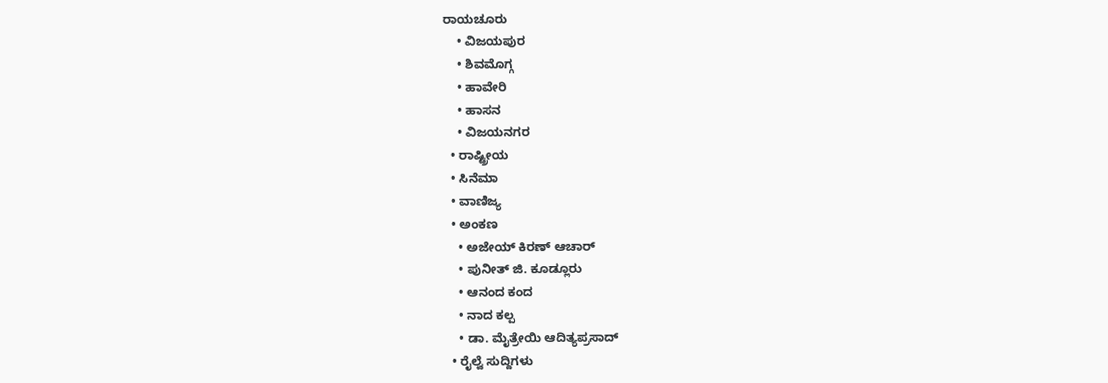ರಾಯಚೂರು
    • ವಿಜಯಪುರ
    • ಶಿವಮೊಗ್ಗ
    • ಹಾವೇರಿ
    • ಹಾಸನ
    • ವಿಜಯನಗರ
  • ರಾಷ್ಟ್ರೀಯ
  • ಸಿನೆಮಾ
  • ವಾಣಿಜ್ಯ
  • ಅಂಕಣ
    • ಅಜೇಯ್ ಕಿರಣ್ ಆಚಾರ್
    • ಪುನೀತ್ ಜಿ. ಕೂಡ್ಲೂರು
    • ಆನಂದ ಕಂದ
    • ನಾದ ಕಲ್ಪ
    • ಡಾ. ಮೈತ್ರೇಯಿ ಆದಿತ್ಯಪ್ರಸಾದ್
  • ರೈಲ್ವೆ ಸುದ್ದಿಗಳು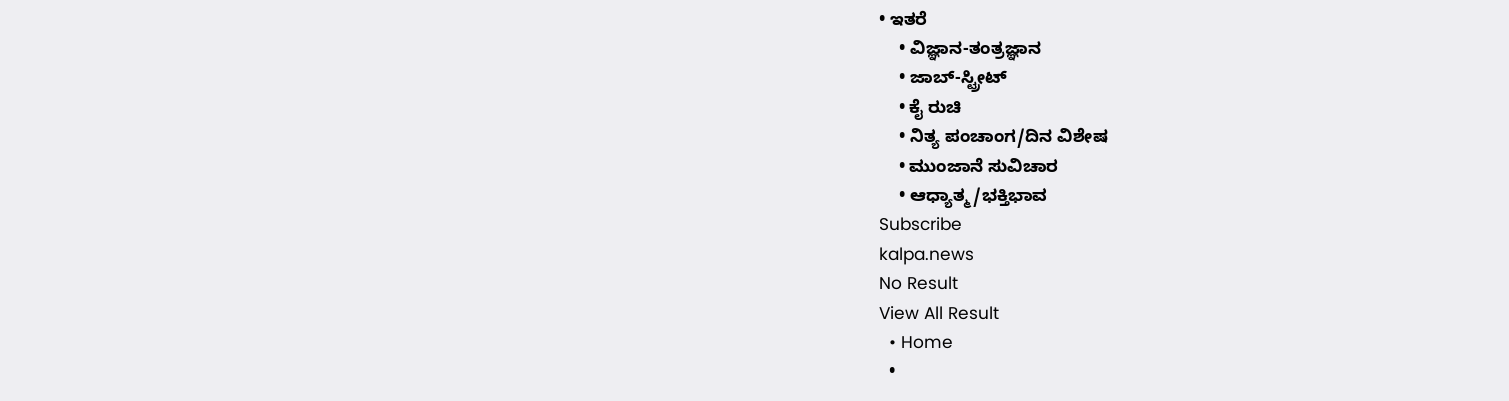• ಇತರೆ
    • ವಿಜ್ಞಾನ-ತಂತ್ರಜ್ಞಾನ
    • ಜಾಬ್-ಸ್ಟ್ರೀಟ್
    • ಕೈ ರುಚಿ
    • ನಿತ್ಯ ಪಂಚಾಂಗ/ದಿನ ವಿಶೇಷ
    • ಮುಂಜಾನೆ ಸುವಿಚಾರ
    • ಆಧ್ಯಾತ್ಮ/ಭಕ್ತಿಭಾವ
Subscribe
kalpa.news
No Result
View All Result
  • Home
  •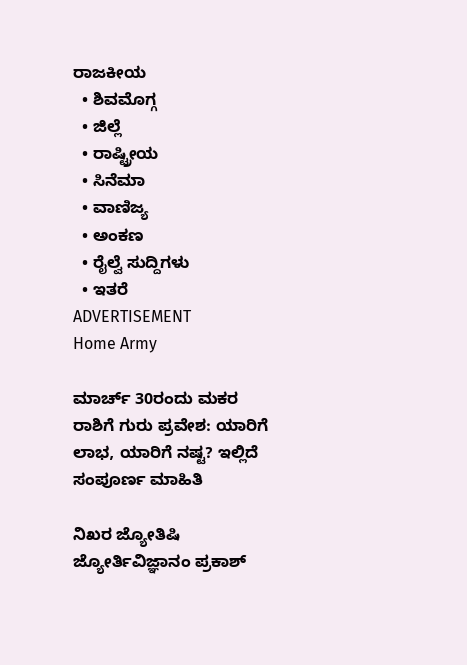ರಾಜಕೀಯ
  • ಶಿವಮೊಗ್ಗ
  • ಜಿಲ್ಲೆ
  • ರಾಷ್ಟ್ರೀಯ
  • ಸಿನೆಮಾ
  • ವಾಣಿಜ್ಯ
  • ಅಂಕಣ
  • ರೈಲ್ವೆ ಸುದ್ದಿಗಳು
  • ಇತರೆ
ADVERTISEMENT
Home Army

ಮಾರ್ಚ್ 30ರಂದು ಮಕರ ರಾಶಿಗೆ ಗುರು ಪ್ರವೇಶ: ಯಾರಿಗೆ ಲಾಭ, ಯಾರಿಗೆ ನಷ್ಟ? ಇಲ್ಲಿದೆ ಸಂಪೂರ್ಣ ಮಾಹಿತಿ

ನಿಖರ ಜ್ಯೋತಿಷಿ ಜ್ಯೋರ್ತಿವಿಜ್ಞಾನಂ ಪ್ರಕಾಶ್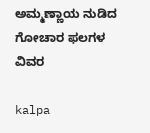ಅಮ್ಮಣ್ಣಾಯ ನುಡಿದ ಗೋಚಾರ ಫಲಗಳ ವಿವರ

kalpa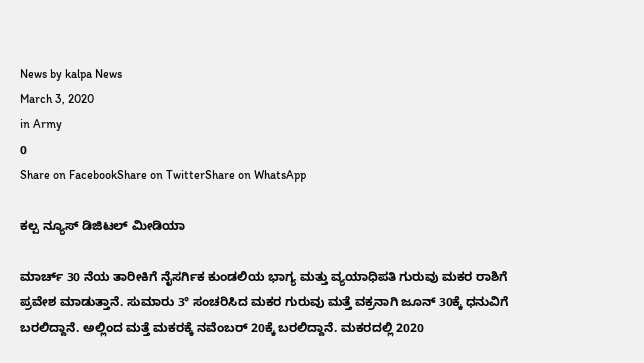News by kalpa News
March 3, 2020
in Army
0
Share on FacebookShare on TwitterShare on WhatsApp

ಕಲ್ಪ ನ್ಯೂಸ್ ಡಿಜಿಟಲ್ ಮೀಡಿಯಾ

ಮಾರ್ಚ್ 30 ನೆಯ ತಾರೀಕಿಗೆ ನೈಸರ್ಗಿಕ ಕುಂಡಲಿಯ ಭಾಗ್ಯ ಮತ್ತು ವ್ಯಯಾಧಿಪತಿ ಗುರುವು ಮಕರ ರಾಶಿಗೆ ಪ್ರವೇಶ ಮಾಡುತ್ತಾನೆ. ಸುಮಾರು 3° ಸಂಚರಿಸಿದ ಮಕರ ಗುರುವು ಮತ್ತೆ ವಕ್ರನಾಗಿ ಜೂನ್ 30ಕ್ಕೆ ಧನುವಿಗೆ ಬರಲಿದ್ದಾನೆ. ಅಲ್ಲಿಂದ ಮತ್ತೆ ಮಕರಕ್ಕೆ ನವೆಂಬರ್ 20ಕ್ಕೆ ಬರಲಿದ್ದಾನೆ. ಮಕರದಲ್ಲಿ 2020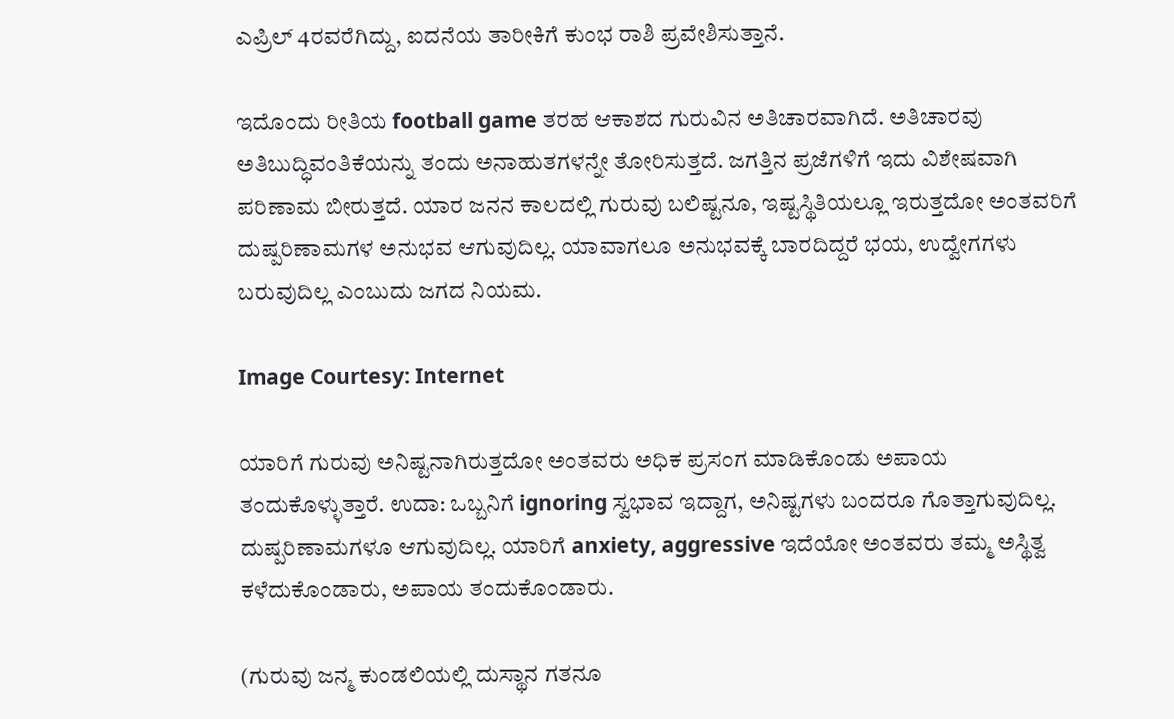ಎಪ್ರಿಲ್ 4ರವರೆಗಿದ್ದು, ಐದನೆಯ ತಾರೀಕಿಗೆ ಕುಂಭ ರಾಶಿ ಪ್ರವೇಶಿಸುತ್ತಾನೆ.

ಇದೊಂದು ರೀತಿಯ football game ತರಹ ಆಕಾಶದ ಗುರುವಿನ ಅತಿಚಾರವಾಗಿದೆ. ಅತಿಚಾರವು ಅತಿಬುದ್ಧಿವಂತಿಕೆಯನ್ನು ತಂದು ಅನಾಹುತಗಳನ್ನೇ ತೋರಿಸುತ್ತದೆ. ಜಗತ್ತಿನ ಪ್ರಜೆಗಳಿಗೆ ಇದು ವಿಶೇಷವಾಗಿ ಪರಿಣಾಮ ಬೀರುತ್ತದೆ. ಯಾರ ಜನನ ಕಾಲದಲ್ಲಿ ಗುರುವು ಬಲಿಷ್ಟನೂ, ಇಷ್ಟಸ್ಥಿತಿಯಲ್ಲೂ ಇರುತ್ತದೋ ಅಂತವರಿಗೆ ದುಷ್ಪರಿಣಾಮಗಳ ಅನುಭವ ಆಗುವುದಿಲ್ಲ. ಯಾವಾಗಲೂ ಅನುಭವಕ್ಕೆ ಬಾರದಿದ್ದರೆ ಭಯ, ಉದ್ವೇಗಗಳು ಬರುವುದಿಲ್ಲ ಎಂಬುದು ಜಗದ ನಿಯಮ.

Image Courtesy: Internet

ಯಾರಿಗೆ ಗುರುವು ಅನಿಷ್ಟನಾಗಿರುತ್ತದೋ ಅಂತವರು ಅಧಿಕ ಪ್ರಸಂಗ ಮಾಡಿಕೊಂಡು ಅಪಾಯ ತಂದುಕೊಳ್ಳುತ್ತಾರೆ. ಉದಾ: ಒಬ್ಬನಿಗೆ ignoring ಸ್ವಭಾವ ಇದ್ದಾಗ, ಅನಿಷ್ಟಗಳು ಬಂದರೂ ಗೊತ್ತಾಗುವುದಿಲ್ಲ. ದುಷ್ಪರಿಣಾಮಗಳೂ ಆಗುವುದಿಲ್ಲ. ಯಾರಿಗೆ anxiety, aggressive ಇದೆಯೋ ಅಂತವರು ತಮ್ಮ ಅಸ್ಥಿತ್ವ ಕಳೆದುಕೊಂಡಾರು, ಅಪಾಯ ತಂದುಕೊಂಡಾರು.

(ಗುರುವು ಜನ್ಮ ಕುಂಡಲಿಯಲ್ಲಿ ದುಸ್ಥಾನ ಗತನೂ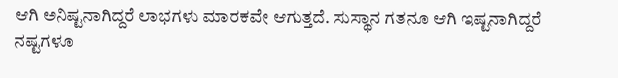ಆಗಿ ಅನಿಷ್ಟನಾಗಿದ್ದರೆ ಲಾಭಗಳು ಮಾರಕವೇ ಆಗುತ್ತದೆ. ಸುಸ್ಥಾನ ಗತನೂ ಆಗಿ ಇಷ್ಟನಾಗಿದ್ದರೆ ನಷ್ಟಗಳೂ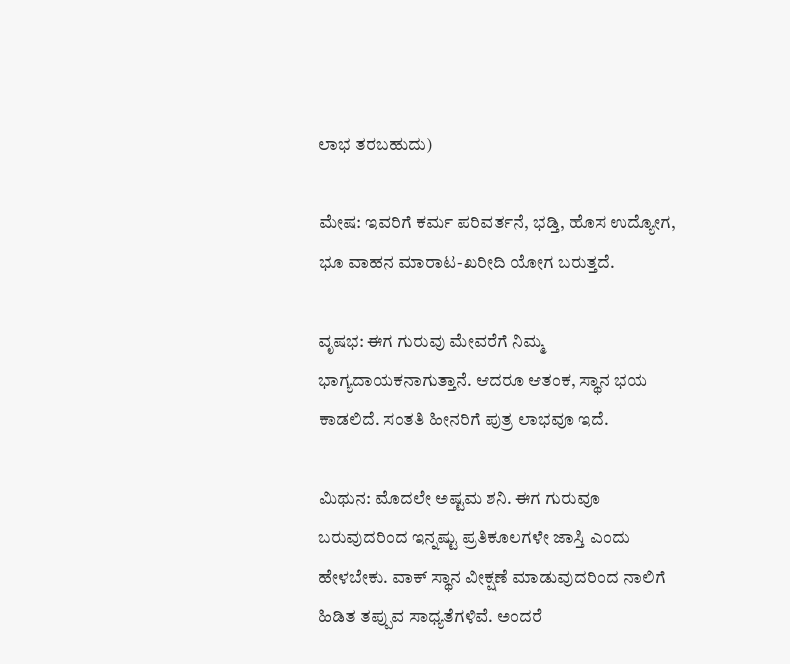ಲಾಭ ತರಬಹುದು)

ಮೇಷ: ಇವರಿಗೆ ಕರ್ಮ ಪರಿವರ್ತನೆ, ಭಡ್ತಿ, ಹೊಸ ಉದ್ಯೋಗ, ಭೂ ವಾಹನ ಮಾರಾಟ-ಖರೀದಿ ಯೋಗ ಬರುತ್ತದೆ.

ವೃಷಭ: ಈಗ ಗುರುವು ಮೇವರೆಗೆ ನಿಮ್ಮ ಭಾಗ್ಯದಾಯಕನಾಗುತ್ತಾನೆ. ಆದರೂ ಆತಂಕ, ಸ್ಥಾನ ಭಯ ಕಾಡಲಿದೆ. ಸಂತತಿ ಹೀನರಿಗೆ ಪುತ್ರ ಲಾಭವೂ ಇದೆ.

ಮಿಥುನ: ಮೊದಲೇ ಅಷ್ಟಮ ಶನಿ. ಈಗ ಗುರುವೂ ಬರುವುದರಿಂದ ಇನ್ನಷ್ಟು ಪ್ರತಿಕೂಲಗಳೇ ಜಾಸ್ತಿ ಎಂದು ಹೇಳಬೇಕು. ವಾಕ್ ಸ್ಥಾನ ವೀಕ್ಷಣೆ ಮಾಡುವುದರಿಂದ ನಾಲಿಗೆ ಹಿಡಿತ ತಪ್ಪುವ ಸಾಧ್ಯತೆಗಳಿವೆ. ಅಂದರೆ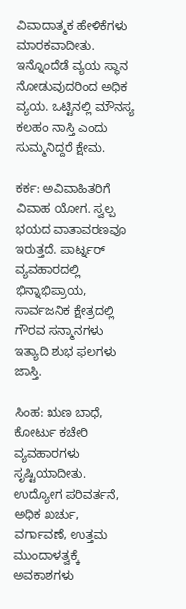ವಿವಾದಾತ್ಮಕ ಹೇಳಿಕೆಗಳು ಮಾರಕವಾದೀತು. ಇನ್ನೊಂದೆಡೆ ವ್ಯಯ ಸ್ಥಾನ ನೋಡುವುದರಿಂದ ಅಧಿಕ ವ್ಯಯ. ಒಟ್ಟಿನಲ್ಲಿ ಮೌನಸ್ಯ ಕಲಹಂ ನಾಸ್ತಿ ಎಂದು ಸುಮ್ಮನಿದ್ದರೆ ಕ್ಷೇಮ.

ಕರ್ಕ: ಅವಿವಾಹಿತರಿಗೆ ವಿವಾಹ ಯೋಗ. ಸ್ವಲ್ಪ ಭಯದ ವಾತಾವರಣವೂ ಇರುತ್ತದೆ. ಪಾರ್ಟ್ನರ್ ವ್ಯವಹಾರದಲ್ಲಿ ಭಿನ್ನಾಭಿಪ್ರಾಯ, ಸಾರ್ವಜನಿಕ ಕ್ಷೇತ್ರದಲ್ಲಿ ಗೌರವ ಸನ್ಮಾನಗಳು ಇತ್ಯಾದಿ ಶುಭ ಫಲಗಳು ಜಾಸ್ತಿ.

ಸಿಂಹ: ಋಣ ಬಾಧೆ, ಕೋರ್ಟು ಕಚೇರಿ ವ್ಯವಹಾರಗಳು ಸೃಷ್ಟಿಯಾದೀತು. ಉದ್ಯೋಗ ಪರಿವರ್ತನೆ, ಅಧಿಕ ಖರ್ಚು, ವರ್ಗಾವಣೆ, ಉತ್ತಮ ಮುಂದಾಳತ್ವಕ್ಕೆ ಅವಕಾಶಗಳು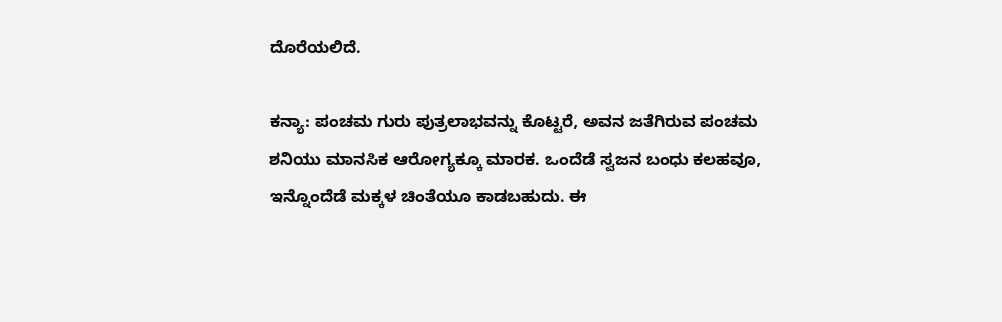ದೊರೆಯಲಿದೆ.

ಕನ್ಯಾ: ಪಂಚಮ ಗುರು ಪುತ್ರಲಾಭವನ್ನು ಕೊಟ್ಟರೆ, ಅವನ ಜತೆಗಿರುವ ಪಂಚಮ ಶನಿಯು ಮಾನಸಿಕ ಆರೋಗ್ಯಕ್ಕೂ ಮಾರಕ. ಒಂದೆಡೆ ಸ್ವಜನ ಬಂಧು ಕಲಹವೂ, ಇನ್ನೊಂದೆಡೆ ಮಕ್ಕಳ ಚಿಂತೆಯೂ ಕಾಡಬಹುದು. ಈ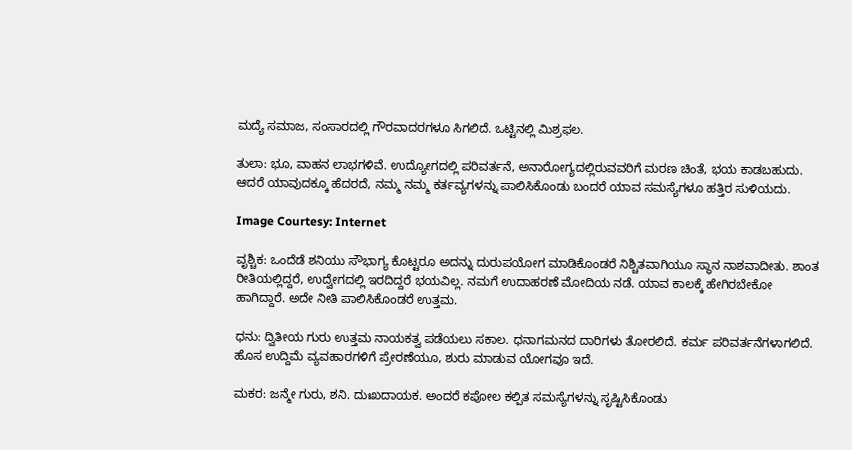ಮದ್ಯೆ ಸಮಾಜ, ಸಂಸಾರದಲ್ಲಿ ಗೌರವಾದರಗಳೂ ಸಿಗಲಿದೆ. ಒಟ್ಟಿನಲ್ಲಿ ಮಿಶ್ರಫಲ.

ತುಲಾ: ಭೂ, ವಾಹನ ಲಾಭಗಳಿವೆ. ಉದ್ಯೋಗದಲ್ಲಿ ಪರಿವರ್ತನೆ, ಅನಾರೋಗ್ಯದಲ್ಲಿರುವವರಿಗೆ ಮರಣ ಚಿಂತೆ, ಭಯ ಕಾಡಬಹುದು. ಆದರೆ ಯಾವುದಕ್ಕೂ ಹೆದರದೆ, ನಮ್ಮ ನಮ್ಮ ಕರ್ತವ್ಯಗಳನ್ನು ಪಾಲಿಸಿಕೊಂಡು ಬಂದರೆ ಯಾವ ಸಮಸ್ಯೆಗಳೂ ಹತ್ತಿರ ಸುಳಿಯದು.

Image Courtesy: Internet

ವೃಶ್ಚಿಕ: ಒಂದೆಡೆ ಶನಿಯು ಸೌಭಾಗ್ಯ ಕೊಟ್ಟರೂ ಅದನ್ನು ದುರುಪಯೋಗ ಮಾಡಿಕೊಂಡರೆ ನಿಶ್ಚಿತವಾಗಿಯೂ ಸ್ಥಾನ ನಾಶವಾದೀತು. ಶಾಂತ ರೀತಿಯಲ್ಲಿದ್ದರೆ, ಉದ್ವೇಗದಲ್ಲಿ ಇರದಿದ್ದರೆ ಭಯವಿಲ್ಲ. ನಮಗೆ ಉದಾಹರಣೆ ಮೋದಿಯ ನಡೆ. ಯಾವ ಕಾಲಕ್ಕೆ ಹೇಗಿರಬೇಕೋ ಹಾಗಿದ್ದಾರೆ. ಅದೇ ನೀತಿ ಪಾಲಿಸಿಕೊಂಡರೆ ಉತ್ತಮ.

ಧನು: ದ್ವಿತೀಯ ಗುರು ಉತ್ತಮ ನಾಯಕತ್ವ ಪಡೆಯಲು ಸಕಾಲ. ಧನಾಗಮನದ ದಾರಿಗಳು ತೋರಲಿದೆ. ಕರ್ಮ ಪರಿವರ್ತನೆಗಳಾಗಲಿದೆ. ಹೊಸ ಉದ್ದಿಮೆ ವ್ಯವಹಾರಗಳಿಗೆ ಪ್ರೇರಣೆಯೂ, ಶುರು ಮಾಡುವ ಯೋಗವೂ ಇದೆ.

ಮಕರ: ಜನ್ಮೇ ಗುರು, ಶನಿ. ದುಃಖದಾಯಕ. ಅಂದರೆ ಕಪೋಲ ಕಲ್ಪಿತ ಸಮಸ್ಯೆಗಳನ್ನು ಸೃಷ್ಟಿಸಿಕೊಂಡು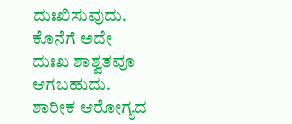ದುಃಖಿಸುವುದು. ಕೊನೆಗೆ ಅದೇ ದುಃಖ ಶಾಶ್ವತವೂ ಆಗಬಹುದು. ಶಾರೀಕ ಆರೋಗ್ಯದ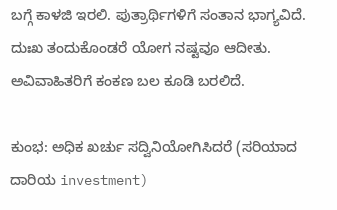ಬಗ್ಗೆ ಕಾಳಜಿ ಇರಲಿ. ಪುತ್ರಾರ್ಥಿಗಳಿಗೆ ಸಂತಾನ ಭಾಗ್ಯವಿದೆ. ದುಃಖ ತಂದುಕೊಂಡರೆ ಯೋಗ ನಷ್ಟವೂ ಆದೀತು. ಅವಿವಾಹಿತರಿಗೆ ಕಂಕಣ ಬಲ ಕೂಡಿ ಬರಲಿದೆ.

ಕುಂಭ: ಅಧಿಕ ಖರ್ಚು ಸದ್ವಿನಿಯೋಗಿಸಿದರೆ (ಸರಿಯಾದ ದಾರಿಯ investment)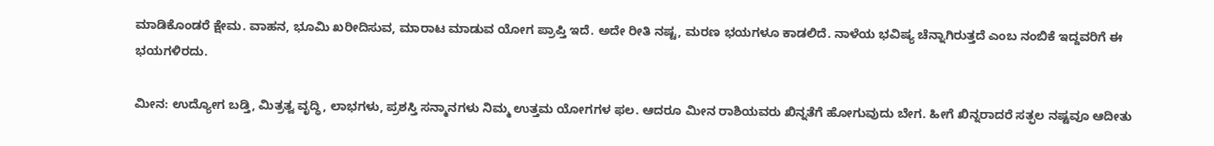ಮಾಡಿಕೊಂಡರೆ ಕ್ಷೇಮ. ವಾಹನ, ಭೂಮಿ ಖರೀದಿಸುವ, ಮಾರಾಟ ಮಾಡುವ ಯೋಗ ಪ್ರಾಪ್ತಿ ಇದೆ. ಅದೇ ರೀತಿ ನಷ್ಟ, ಮರಣ ಭಯಗಳೂ ಕಾಡಲಿದೆ. ನಾಳೆಯ ಭವಿಷ್ಯ ಚೆನ್ನಾಗಿರುತ್ತದೆ ಎಂಬ ನಂಬಿಕೆ ಇದ್ದವರಿಗೆ ಈ ಭಯಗಳಿರದು.

ಮೀನ: ಉದ್ಯೋಗ ಬಡ್ತಿ, ಮಿತ್ರತ್ವ ವೃದ್ಧಿ, ಲಾಭಗಳು, ಪ್ರಶಸ್ತಿ ಸನ್ಮಾನಗಳು ನಿಮ್ಮ ಉತ್ತಮ ಯೋಗಗಳ ಫಲ. ಆದರೂ ಮೀನ ರಾಶಿಯವರು ಖಿನ್ನತೆಗೆ ಹೋಗುವುದು ಬೇಗ. ಹೀಗೆ ಖಿನ್ನರಾದರೆ ಸತ್ಫಲ ನಷ್ಟವೂ ಆದೀತು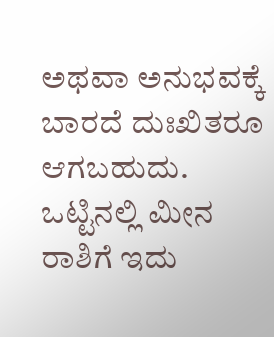ಅಥವಾ ಅನುಭವಕ್ಕೆ ಬಾರದೆ ದುಃಖಿತರೂ ಆಗಬಹುದು. ಒಟ್ಟಿನಲ್ಲಿ ಮೀನ ರಾಶಿಗೆ ಇದು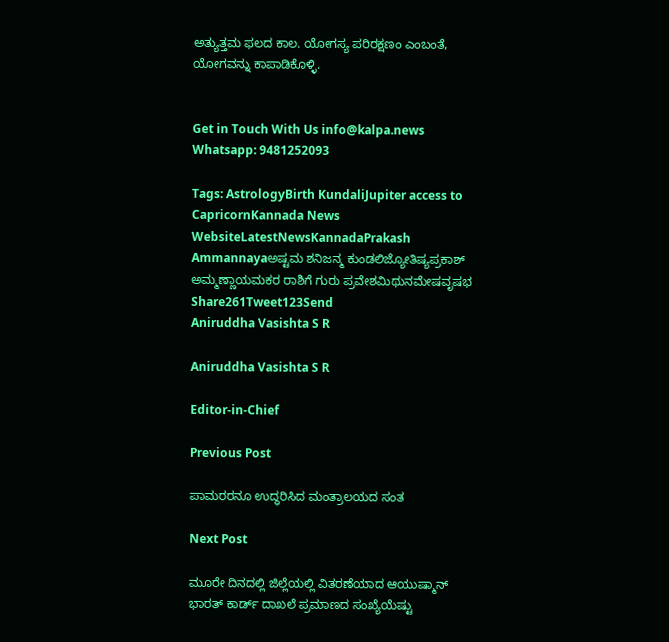ಅತ್ಯುತ್ತಮ ಫಲದ ಕಾಲ. ಯೋಗಸ್ಯ ಪರಿರಕ್ಷಣಂ ಎಂಬಂತೆ, ಯೋಗವನ್ನು ಕಾಪಾಡಿಕೊಳ್ಳಿ.


Get in Touch With Us info@kalpa.news Whatsapp: 9481252093

Tags: AstrologyBirth KundaliJupiter access to CapricornKannada News WebsiteLatestNewsKannadaPrakash Ammannayaಅಷ್ಟಮ ಶನಿಜನ್ಮ ಕುಂಡಲಿಜ್ಯೋತಿಷ್ಯಪ್ರಕಾಶ್ ಅಮ್ಮಣ್ಣಾಯಮಕರ ರಾಶಿಗೆ ಗುರು ಪ್ರವೇಶಮಿಥುನಮೇಷವೃಷಭ
Share261Tweet123Send
Aniruddha Vasishta S R

Aniruddha Vasishta S R

Editor-in-Chief

Previous Post

ಪಾಮರರನೂ ಉದ್ಧರಿಸಿದ ಮಂತ್ರಾಲಯದ ಸಂತ

Next Post

ಮೂರೇ ದಿನದಲ್ಲಿ ಜಿಲ್ಲೆಯಲ್ಲಿ ವಿತರಣೆಯಾದ ಆಯುಷ್ಮಾನ್ ಭಾರತ್ ಕಾರ್ಡ್ ದಾಖಲೆ ಪ್ರಮಾಣದ ಸಂಖ್ಯೆಯೆಷ್ಟು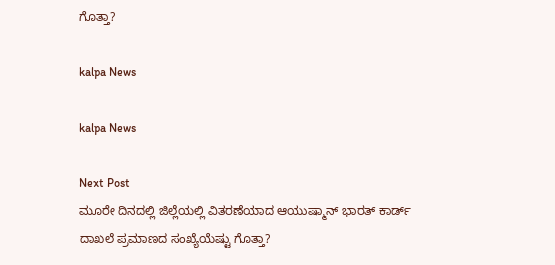ಗೊತ್ತಾ?

kalpa News

kalpa News

Next Post
ಮೂರೇ ದಿನದಲ್ಲಿ ಜಿಲ್ಲೆಯಲ್ಲಿ ವಿತರಣೆಯಾದ ಆಯುಷ್ಮಾನ್ ಭಾರತ್ ಕಾರ್ಡ್ ದಾಖಲೆ ಪ್ರಮಾಣದ ಸಂಖ್ಯೆಯೆಷ್ಟು ಗೊತ್ತಾ?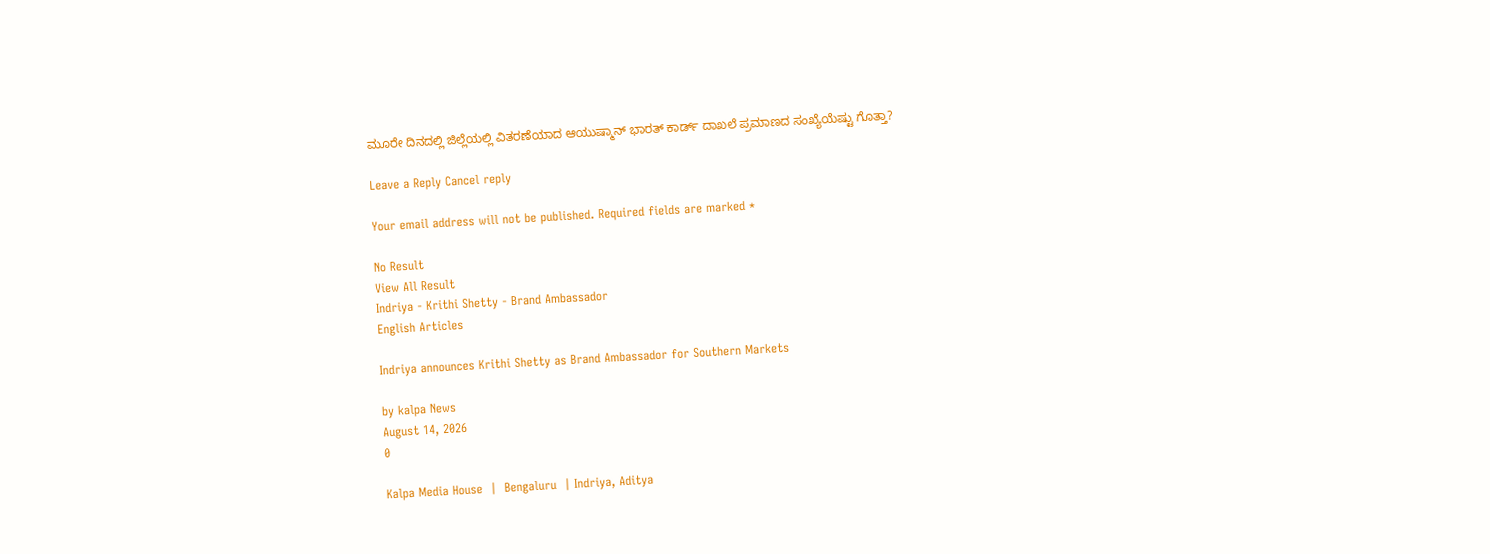ಮೂರೇ ದಿನದಲ್ಲಿ ಜಿಲ್ಲೆಯಲ್ಲಿ ವಿತರಣೆಯಾದ ಆಯುಷ್ಮಾನ್ ಭಾರತ್ ಕಾರ್ಡ್ ದಾಖಲೆ ಪ್ರಮಾಣದ ಸಂಖ್ಯೆಯೆಷ್ಟು ಗೊತ್ತಾ?

Leave a Reply Cancel reply

Your email address will not be published. Required fields are marked *

No Result
View All Result
Indriya - Krithi Shetty - Brand Ambassador
English Articles

Indriya announces Krithi Shetty as Brand Ambassador for Southern Markets

by kalpa News
August 14, 2026
0

Kalpa Media House  |  Bengaluru  | Indriya, Aditya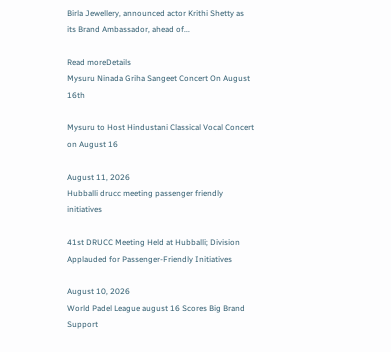Birla Jewellery, announced actor Krithi Shetty as its Brand Ambassador, ahead of...

Read moreDetails
Mysuru Ninada Griha Sangeet Concert On August 16th

Mysuru to Host Hindustani Classical Vocal Concert on August 16

August 11, 2026
Hubballi drucc meeting passenger friendly initiatives

41st DRUCC Meeting Held at Hubballi; Division Applauded for Passenger-Friendly Initiatives

August 10, 2026
World Padel League august 16 Scores Big Brand Support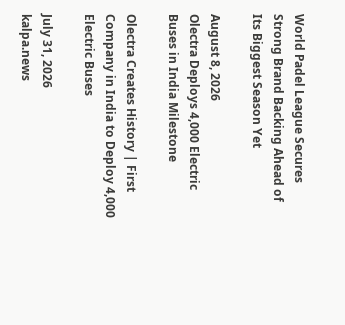World Padel League Secures Strong Brand Backing Ahead of Its Biggest Season Yet

August 8, 2026
Olectra Deploys 4,000 Electric Buses in India Milestone

Olectra Creates History | First Company in India to Deploy 4,000 Electric Buses

July 31, 2026
kalpa.news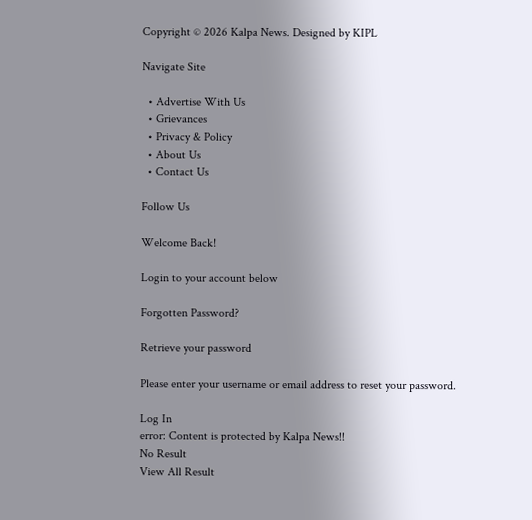Copyright © 2026 Kalpa News. Designed by KIPL

Navigate Site

  • Advertise With Us
  • Grievances
  • Privacy & Policy
  • About Us
  • Contact Us

Follow Us

Welcome Back!

Login to your account below

Forgotten Password?

Retrieve your password

Please enter your username or email address to reset your password.

Log In
error: Content is protected by Kalpa News!!
No Result
View All Result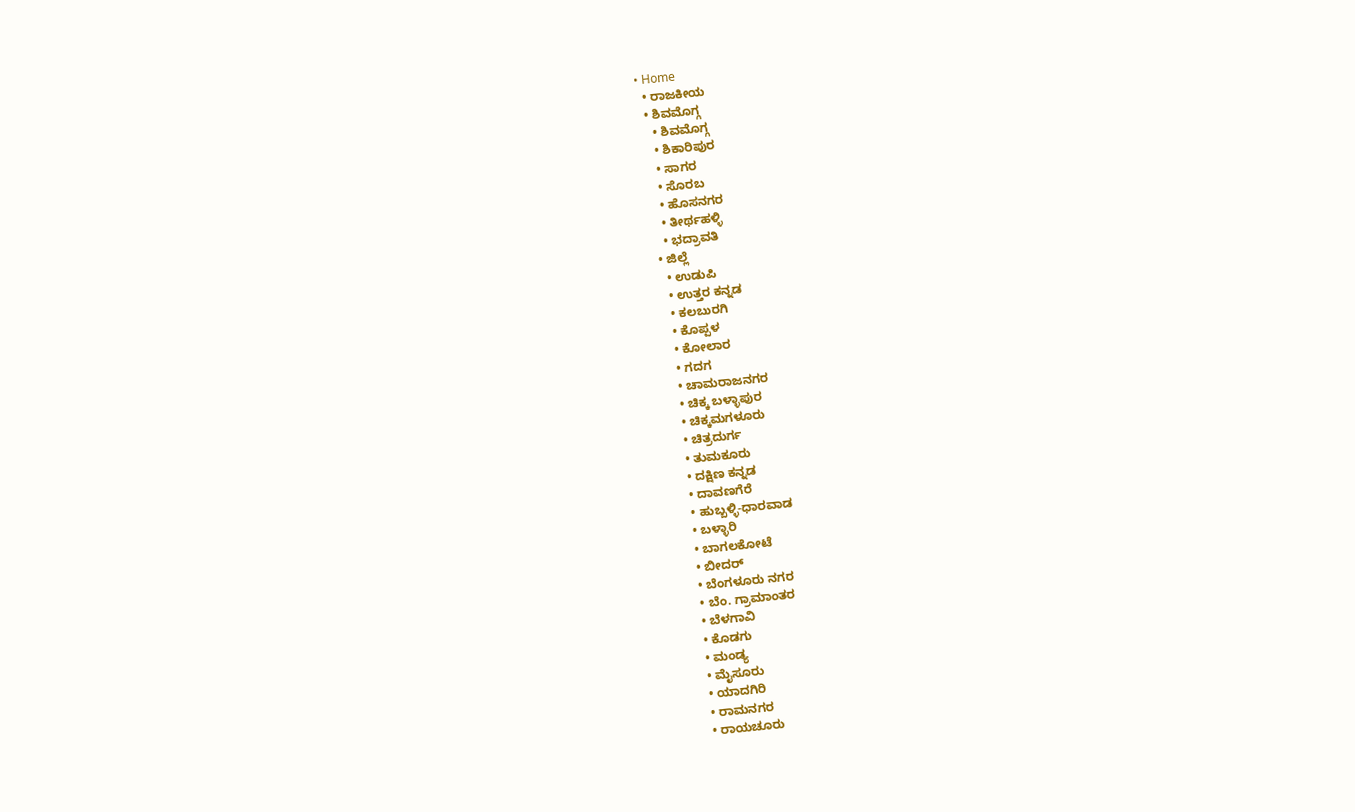• Home
  • ರಾಜಕೀಯ
  • ಶಿವಮೊಗ್ಗ
    • ಶಿವಮೊಗ್ಗ
    • ಶಿಕಾರಿಪುರ
    • ಸಾಗರ
    • ಸೊರಬ
    • ಹೊಸನಗರ
    • ತೀರ್ಥಹಳ್ಳಿ
    • ಭದ್ರಾವತಿ
  • ಜಿಲ್ಲೆ
    • ಉಡುಪಿ
    • ಉತ್ತರ ಕನ್ನಡ
    • ಕಲಬುರಗಿ
    • ಕೊಪ್ಪಳ
    • ಕೋಲಾರ
    • ಗದಗ
    • ಚಾಮರಾಜನಗರ
    • ಚಿಕ್ಕ ಬಳ್ಳಾಪುರ
    • ಚಿಕ್ಕಮಗಳೂರು
    • ಚಿತ್ರದುರ್ಗ
    • ತುಮಕೂರು
    • ದಕ್ಷಿಣ ಕನ್ನಡ
    • ದಾವಣಗೆರೆ
    • ಹುಬ್ಬಳ್ಳಿ-ಧಾರವಾಡ
    • ಬಳ್ಳಾರಿ
    • ಬಾಗಲಕೋಟೆ
    • ಬೀದರ್
    • ಬೆಂಗಳೂರು ನಗರ
    • ಬೆಂ. ಗ್ರಾಮಾಂತರ
    • ಬೆಳಗಾವಿ
    • ಕೊಡಗು
    • ಮಂಡ್ಯ
    • ಮೈಸೂರು
    • ಯಾದಗಿರಿ
    • ರಾಮನಗರ
    • ರಾಯಚೂರು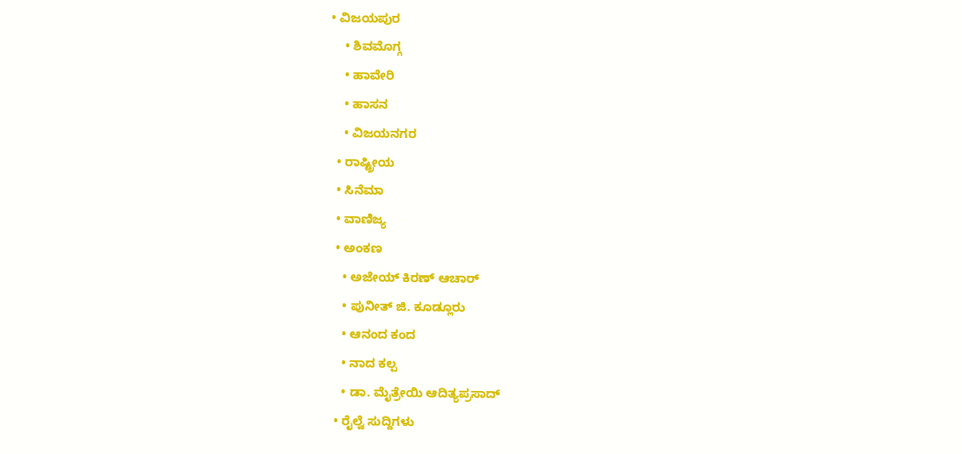• ವಿಜಯಪುರ
    • ಶಿವಮೊಗ್ಗ
    • ಹಾವೇರಿ
    • ಹಾಸನ
    • ವಿಜಯನಗರ
  • ರಾಷ್ಟ್ರೀಯ
  • ಸಿನೆಮಾ
  • ವಾಣಿಜ್ಯ
  • ಅಂಕಣ
    • ಅಜೇಯ್ ಕಿರಣ್ ಆಚಾರ್
    • ಪುನೀತ್ ಜಿ. ಕೂಡ್ಲೂರು
    • ಆನಂದ ಕಂದ
    • ನಾದ ಕಲ್ಪ
    • ಡಾ. ಮೈತ್ರೇಯಿ ಆದಿತ್ಯಪ್ರಸಾದ್
  • ರೈಲ್ವೆ ಸುದ್ದಿಗಳು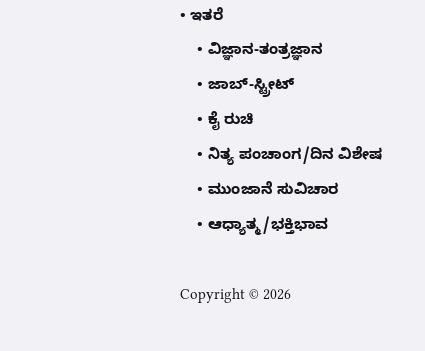• ಇತರೆ
    • ವಿಜ್ಞಾನ-ತಂತ್ರಜ್ಞಾನ
    • ಜಾಬ್-ಸ್ಟ್ರೀಟ್
    • ಕೈ ರುಚಿ
    • ನಿತ್ಯ ಪಂಚಾಂಗ/ದಿನ ವಿಶೇಷ
    • ಮುಂಜಾನೆ ಸುವಿಚಾರ
    • ಆಧ್ಯಾತ್ಮ/ಭಕ್ತಿಭಾವ

Copyright © 2026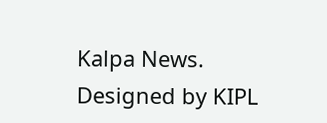Kalpa News. Designed by KIPL